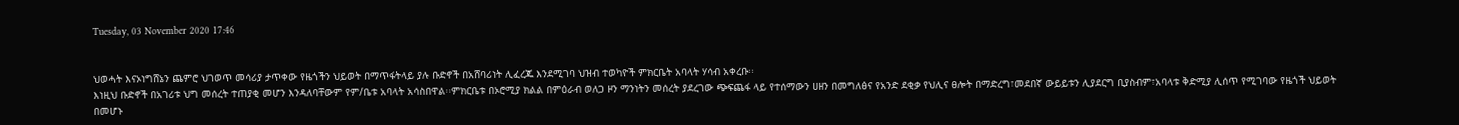Tuesday, 03 November 2020 17:46


ህወሓት እናኦነግሸኔን ጨምሮ ህገወጥ መሳሪያ ታጥቀው የዜጎችን ህይወት በማጥፋትላይ ያሉ ቡድኖች በአሸባሪነት ሊፈረጁ እንደሚገባ ህዝብ ተወካዮች ምክርቤት አባላት ሃሳብ አቀረቡ፡፡
እነዚህ ቡድኖች በአገሪቱ ህግ መሰረት ተጠያቂ መሆን እንዳለባቸውም የም/ቤቱ አባላት አሳስበዋል፡፡ምክርቤቱ በኦሮሚያ ክልል በምዕራብ ወለጋ ዞን ማንነትን መሰረት ያደረገው ጭፍጨፋ ላይ የተሰማውን ሀዘን በመግለፅና የአንድ ደቂቃ የህሊና ፀሎት በማድረግ፣መደበኛ ውይይቱን ሊያደርግ ቢያስብም፣አባላቱ ቅድሚያ ሊሰጥ የሚገባው የዜጎች ህይወት በመሆኑ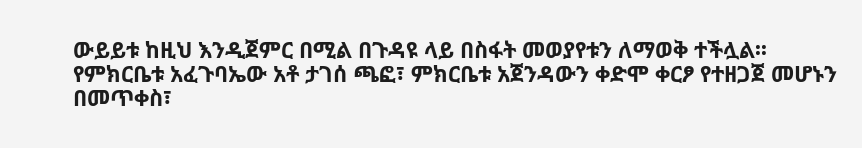ውይይቱ ከዚህ እንዲጀምር በሚል በጉዳዩ ላይ በስፋት መወያየቱን ለማወቅ ተችሏል፡፡ የምክርቤቱ አፈጉባኤው አቶ ታገሰ ጫፎ፣ ምክርቤቱ አጀንዳውን ቀድሞ ቀርፆ የተዘጋጀ መሆኑን በመጥቀስ፣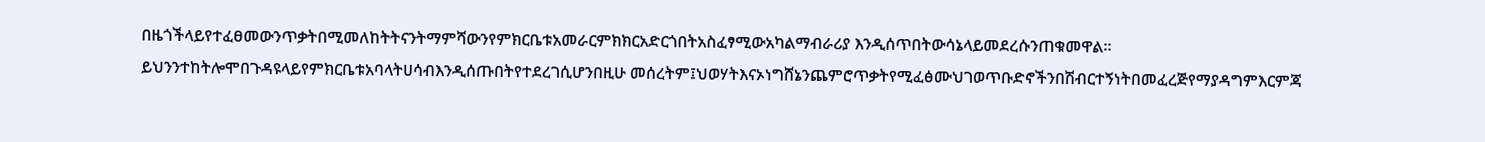በዜጎችላይየተፈፀመውንጥቃትበሚመለከትትናንትማምሻውንየምክርቤቱአመራርምክክርአድርጎበትአስፈፃሚውአካልማብራሪያ እንዲሰጥበትውሳኔላይመደረሱንጠቁመዋል፡፡ይህንንተከትሎሞበጉዳዩላይየምክርቤቱአባላትሀሳብእንዲሰጡበትየተደረገሲሆንበዚሁ መሰረትም፤ህወሃትእናኦነግሸኔንጨምሮጥቃትየሚፈፅሙህገወጥቡድኖችንበሽብርተኝነትበመፈረጅየማያዳግምእርምጃ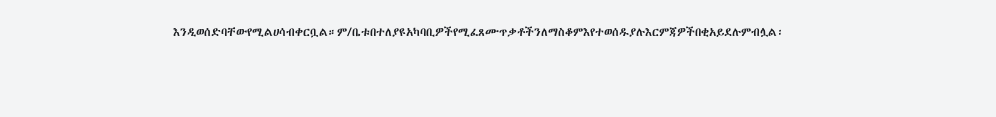እንዲወሰድባቸውየሚልሀሳብቀርቧል።ም/ቤቱበተለያዩአካባቢዎችየሚፈጸሙጥቃቶችንለማስቆምእየተወሰዱያሉእርምጃዎችበቂአይደሉምብሏል፡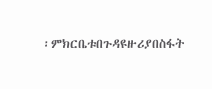፡ምክርቤቱበጉዳዩዙሪያበስፋት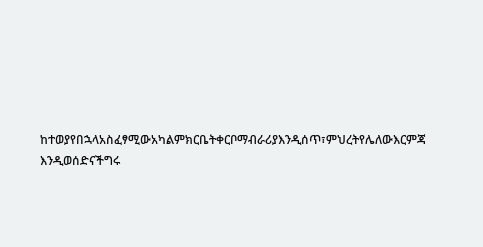ከተወያየበኋላአስፈፃሚውአካልምክርቤትቀርቦማብራሪያእንዲሰጥ፣ምህረትየሌለውእርምጃ እንዲወሰድናችግሩ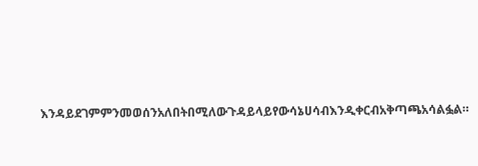እንዳይደገምምንመወሰንአለበትበሚለውጉዳይላይየውሳኔሀሳብእንዲቀርብአቅጣጫአሳልፏል።